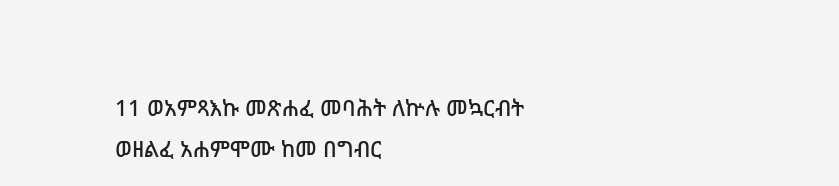11 ወአምጻእኩ መጽሐፈ መባሕት ለኵሉ መኳርብት ወዘልፈ አሐምሞሙ ከመ በግብር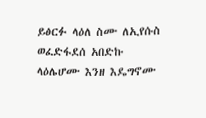ይፅርፉ ላዕለ ስሙ ለኢየሱስ ወፈድፋደሰ አበድኩ ላዕሌሆሙ እንዘ እዴግኖሙ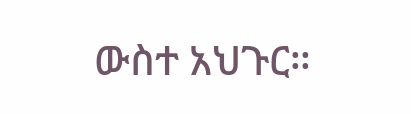ውስተ አህጉር።